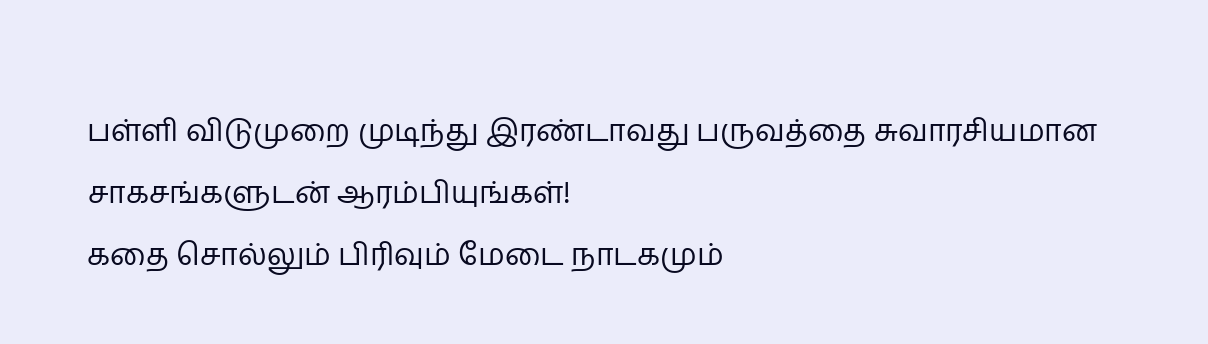பள்ளி விடுமுறை முடிந்து இரண்டாவது பருவத்தை சுவாரசியமான சாகசங்களுடன் ஆரம்பியுங்கள்!
கதை சொல்லும் பிரிவும் மேடை நாடகமும்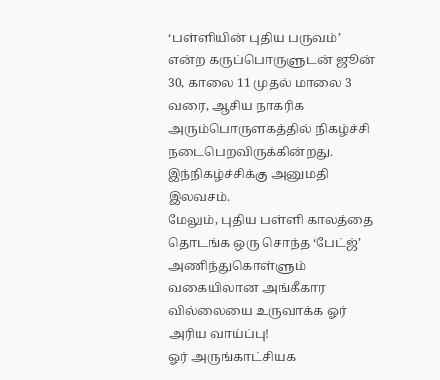‘பள்ளியின் புதிய பருவம்’ என்ற கருப்பொருளுடன் ஜூன் 30, காலை 11 முதல் மாலை 3 வரை, ஆசிய நாகரிக அரும்பொருளகத்தில் நிகழ்ச்சி நடைபெறவிருக்கின்றது. இந்நிகழ்ச்சிக்கு அனுமதி இலவசம்.
மேலும், புதிய பள்ளி காலத்தை தொடங்க ஒரு சொந்த ‘பேட்ஜ்’ அணிந்துகொள்ளும் வகையிலான அங்கீகார வில்லையை உருவாக்க ஓர் அரிய வாய்ப்பு!
ஓர் அருங்காட்சியக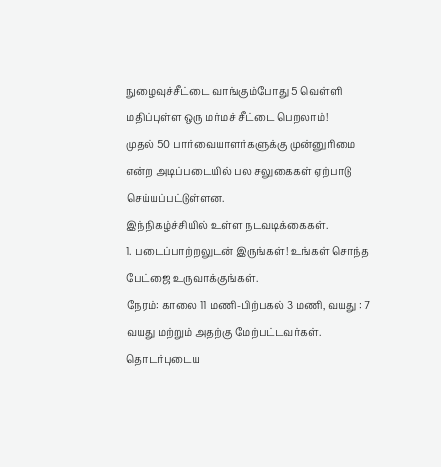நுழைவுச்சீட்டை வாங்கும்போது 5 வெள்ளி மதிப்புள்ள ஒரு மர்மச் சீட்டை பெறலாம்!
முதல் 50 பார்வையாளர்களுக்கு முன்னுரிமை என்ற அடிப்படையில் பல சலுகைகள் ஏற்பாடு செய்யப்பட்டுள்ளன.
இந்நிகழ்ச்சியில் உள்ள நடவடிக்கைகள்.
1. படைப்பாற்றலுடன் இருங்கள்! உங்கள் சொந்த பேட்ஜை உருவாக்குங்கள்.
நேரம்: காலை 11 மணி-பிற்பகல் 3 மணி, வயது : 7 வயது மற்றும் அதற்கு மேற்பட்டவர்கள்.
தொடர்புடைய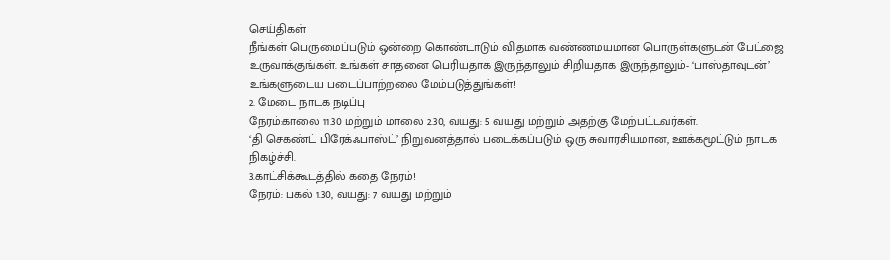செய்திகள்
நீங்கள் பெருமைப்படும் ஒன்றை கொண்டாடும் விதமாக வண்ணமயமான பொருள்களுடன் பேட்ஜை உருவாக்குங்கள். உங்கள் சாதனை பெரியதாக இருந்தாலும் சிறியதாக இருந்தாலும்- ‘பாஸ்தாவுடன்’ உங்களுடைய படைப்பாற்றலை மேம்படுத்துங்கள்!
2. மேடை நாடக நடிப்பு
நேரம்:காலை 11.30 மற்றும் மாலை 2.30, வயது: 5 வயது மற்றும் அதற்கு மேற்பட்டவர்கள்.
‘தி செகண்ட் பிரேக்ஃபாஸ்ட்’ நிறுவனத்தால் படைக்கப்படும் ஒரு சுவாரசியமான, ஊக்கமூட்டும் நாடக நிகழ்ச்சி.
3.காட்சிக்கூடத்தில் கதை நேரம்!
நேரம்: பகல் 1.30, வயது: 7 வயது மற்றும்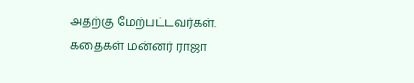அதற்கு மேற்பட்டவர்கள்.
கதைகள் மன்னர் ராஜா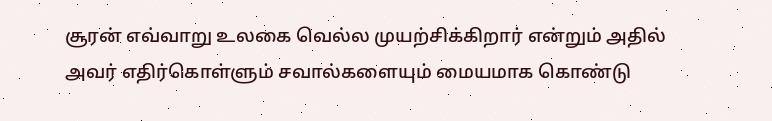சூரன் எவ்வாறு உலகை வெல்ல முயற்சிக்கிறார் என்றும் அதில் அவர் எதிர்கொள்ளும் சவால்களையும் மையமாக கொண்டு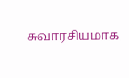சுவாரசியமாக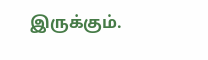இருக்கும்.